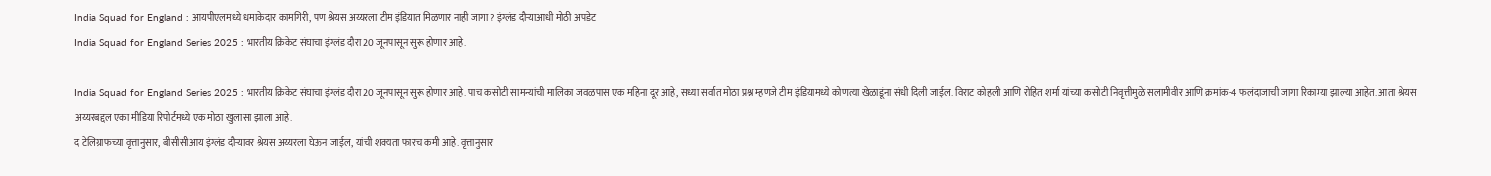India Squad for England : आयपीएलमध्ये धमाकेदार कामगिरी, पण श्रेयस अय्यरला टीम इंडियात मिळणार नाही जागा? इंग्लंड दौऱ्याआधी मोठी अपडेट
India Squad for England Series 2025 : भारतीय क्रिकेट संघाचा इंग्लंड दौरा 20 जूनपासून सुरू होणार आहे.

India Squad for England Series 2025 : भारतीय क्रिकेट संघाचा इंग्लंड दौरा 20 जूनपासून सुरू होणार आहे. पाच कसोटी सामन्यांची मालिका जवळपास एक महिना दूर आहे, सध्या सर्वात मोठा प्रश्न म्हणजे टीम इंडियामध्ये कोणत्या खेळाडूंना संधी दिली जाईल. विराट कोहली आणि रोहित शर्मा यांच्या कसोटी निवृत्तीमुळे सलामीवीर आणि क्रमांक-4 फलंदाजाची जागा रिकाम्या झाल्या आहेत. आता श्रेयस अय्यरबद्दल एका मीडिया रिपोर्टमध्ये एक मोठा खुलासा झाला आहे.
द टेलिग्राफच्या वृत्तानुसार, बीसीसीआय इंग्लंड दौऱ्यावर श्रेयस अय्यरला घेऊन जाईल, यांची शक्यता फारच कमी आहे. वृत्तानुसार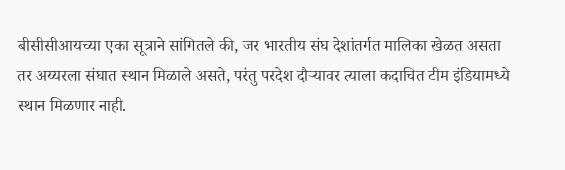बीसीसीआयच्या एका सूत्राने सांगितले की, जर भारतीय संघ देशांतर्गत मालिका खेळत असता तर अय्यरला संघात स्थान मिळाले असते, परंतु परदेश दौऱ्यावर त्याला कदाचित टीम इंडियामध्ये स्थान मिळणार नाही.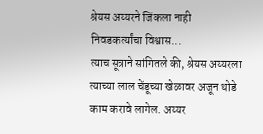श्रेयस अय्यरने जिंकला नाही निवडकर्त्यांचा विश्वास...
त्याच सूत्राने सांगितले की, श्रेयस अय्यरला त्याच्या लाल चेंडूच्या खेळावर अजून थोडे काम करावे लागेल. अय्यर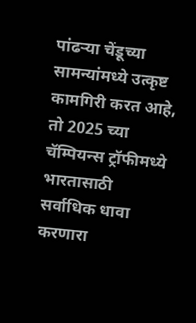पांढऱ्या चेंडूच्या सामन्यांमध्ये उत्कृष्ट कामगिरी करत आहे, तो 2025 च्या चॅम्पियन्स ट्रॉफीमध्ये भारतासाठी सर्वाधिक धावा करणारा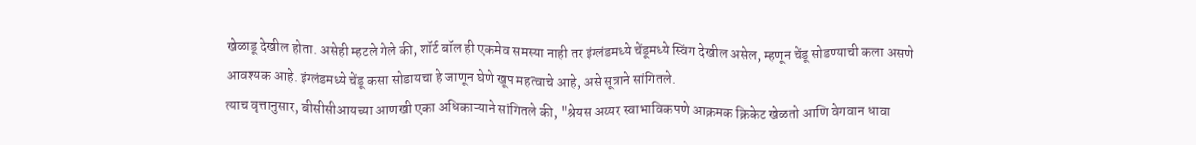खेळाडू देखील होता. असेही म्हटले गेले की, शॉर्ट बॉल ही एकमेव समस्या नाही तर इंग्लंडमध्ये चेंडूमध्ये स्विंग देखील असेल, म्हणून चेंडू सोडण्याची कला असणे आवश्यक आहे. इंग्लंडमध्ये चेंडू कसा सोडायचा हे जाणून घेणे खूप महत्वाचे आहे, असे सूत्राने सांगितले.
त्याच वृत्तानुसार, बीसीसीआयच्या आणखी एका अधिकाऱ्याने सांगितले की, "श्रेयस अय्यर स्वाभाविकपणे आक्रमक क्रिकेट खेळतो आणि वेगवान धावा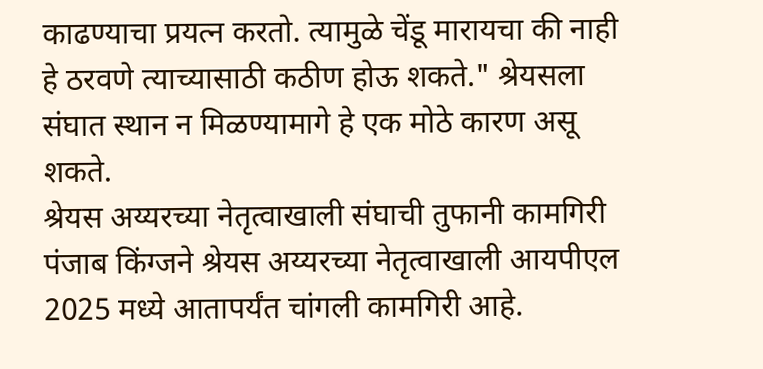काढण्याचा प्रयत्न करतो. त्यामुळे चेंडू मारायचा की नाही हे ठरवणे त्याच्यासाठी कठीण होऊ शकते." श्रेयसला संघात स्थान न मिळण्यामागे हे एक मोठे कारण असू शकते.
श्रेयस अय्यरच्या नेतृत्वाखाली संघाची तुफानी कामगिरी
पंजाब किंग्जने श्रेयस अय्यरच्या नेतृत्वाखाली आयपीएल 2025 मध्ये आतापर्यंत चांगली कामगिरी आहे.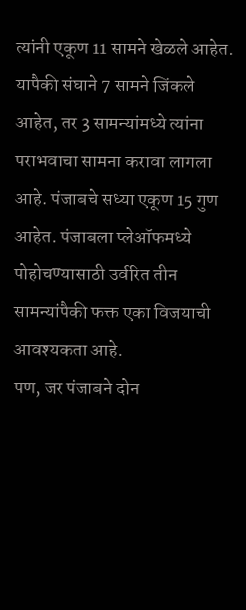त्यांनी एकूण 11 सामने खेळले आहेत. यापैकी संघाने 7 सामने जिंकले आहेत, तर 3 सामन्यांमध्ये त्यांना पराभवाचा सामना करावा लागला आहे. पंजाबचे सध्या एकूण 15 गुण आहेत. पंजाबला प्लेऑफमध्ये पोहोचण्यासाठी उर्वरित तीन सामन्यांपैकी फक्त एका विजयाची आवश्यकता आहे.
पण, जर पंजाबने दोन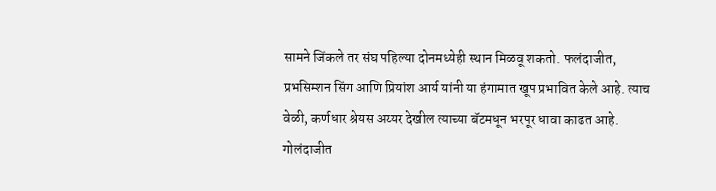सामने जिंकले तर संघ पहिल्या दोनमध्येही स्थान मिळवू शकतो. फलंदाजीत, प्रभसिम्शन सिंग आणि प्रियांश आर्य यांनी या हंगामात खूप प्रभावित केले आहे. त्याच वेळी, कर्णधार श्रेयस अय्यर देखील त्याच्या बॅटमधून भरपूर धावा काढत आहे. गोलंदाजीत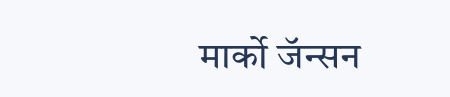मार्को जॅन्सन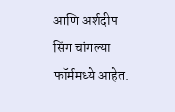आणि अर्शदीप सिंग चांगल्या फॉर्ममध्ये आहेत.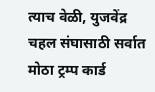त्याच वेळी, युजवेंद्र चहल संघासाठी सर्वात मोठा ट्रम्प कार्ड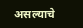असल्याचे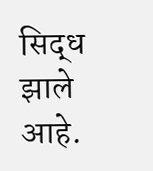सिद्ध झाले आहे.